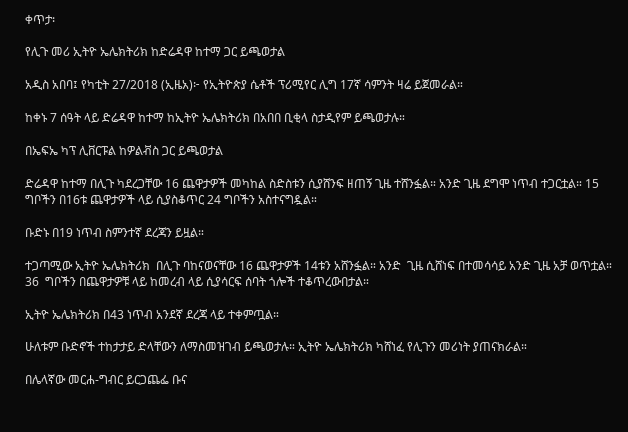ቀጥታ፡

የሊጉ መሪ ኢትዮ ኤሌክትሪክ ከድሬዳዋ ከተማ ጋር ይጫወታል

አዲስ አበባ፤ የካቲት 27/2018 (ኢዜአ)፦ የኢትዮጵያ ሴቶች ፕሪሚየር ሊግ 17ኛ ሳምንት ዛሬ ይጀመራል።

ከቀኑ 7 ሰዓት ላይ ድሬዳዋ ከተማ ከኢትዮ ኤሌክትሪክ በአበበ ቢቂላ ስታዲየም ይጫወታሉ።

በኤፍኤ ካፕ ሊቨርፑል ከዎልቭስ ጋር ይጫወታል

ድሬዳዋ ከተማ በሊጉ ካደረጋቸው 16 ጨዋታዎች መካከል ስድስቱን ሲያሸንፍ ዘጠኝ ጊዜ ተሸንፏል። አንድ ጊዜ ደግሞ ነጥብ ተጋርቷል። 15 ግቦችን በ16ቱ ጨዋታዎች ላይ ሲያስቆጥር 24 ግቦችን አስተናግዷል።

ቡድኑ በ19 ነጥብ ስምንተኛ ደረጃን ይዟል።

ተጋጣሚው ኢትዮ ኤሌክትሪክ  በሊጉ ባከናወናቸው 16 ጨዋታዎች 14ቱን አሸንፏል። አንድ  ጊዜ ሲሸነፍ በተመሳሳይ አንድ ጊዜ አቻ ወጥቷል። 36  ግቦችን በጨዋታዎቹ ላይ ከመረብ ላይ ሲያሳርፍ ሰባት ጎሎች ተቆጥረውበታል።

ኢትዮ ኤሌክትሪክ በ43 ነጥብ አንደኛ ደረጃ ላይ ተቀምጧል።

ሁለቱም ቡድኖች ተከታታይ ድላቸውን ለማስመዝገብ ይጫወታሉ። ኢትዮ ኤሌክትሪክ ካሸነፈ የሊጉን መሪነት ያጠናክራል።

በሌላኛው መርሐ-ግብር ይርጋጨፌ ቡና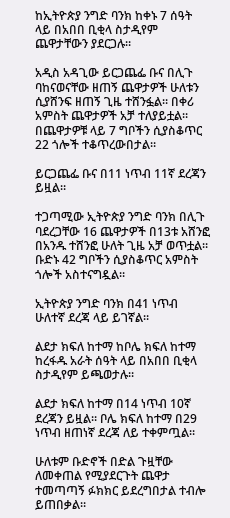ከኢትዮጵያ ንግድ ባንክ ከቀኑ 7 ሰዓት ላይ በአበበ ቢቂላ ስታዲየም ጨዋታቸውን ያደርጋሉ።

አዲስ አዳጊው ይርጋጨፌ ቡና በሊጉ ባከናወናቸው ዘጠኝ ጨዋታዎች ሁለቱን ሲያሸንፍ ዘጠኝ ጊዜ ተሸንፏል። በቀሪ አምስት ጨዋታዎች አቻ ተለያይቷል። በጨዋታዎቹ ላይ 7 ግቦችን ሲያስቆጥር 22 ጎሎች ተቆጥረውበታል።

ይርጋጨፌ ቡና በ11 ነጥብ 11ኛ ደረጃን ይዟል።

ተጋጣሚው ኢትዮጵያ ንግድ ባንክ በሊጉ ባደረጋቸው 16 ጨዋታዎች በ13ቱ አሸንፎ በአንዱ ተሸንፎ ሁለት ጊዜ አቻ ወጥቷል። ቡድኑ 42 ግቦችን ሲያስቆጥር አምስት ጎሎች አስተናግዷል።

ኢትዮጵያ ንግድ ባንክ በ41 ነጥብ ሁለተኛ ደረጃ ላይ ይገኛል።

ልደታ ክፍለ ከተማ ከቦሌ ክፍለ ከተማ ከረፋዱ አራት ሰዓት ላይ በአበበ ቢቂላ ስታዲየም ይጫወታሉ።

ልደታ ክፍለ ከተማ በ14 ነጥብ 10ኛ ደረጃን ይዟል። ቦሌ ክፍለ ከተማ በ29 ነጥብ ዘጠነኛ ደረጃ ለይ ተቀምጧል።

ሁለቱም ቡድኖች በድል ጉዟቸው ለመቀጠል የሚያደርጉት ጨዋታ ተመጣጣኝ ፉክክር ይደረግበታል ተብሎ ይጠበቃል።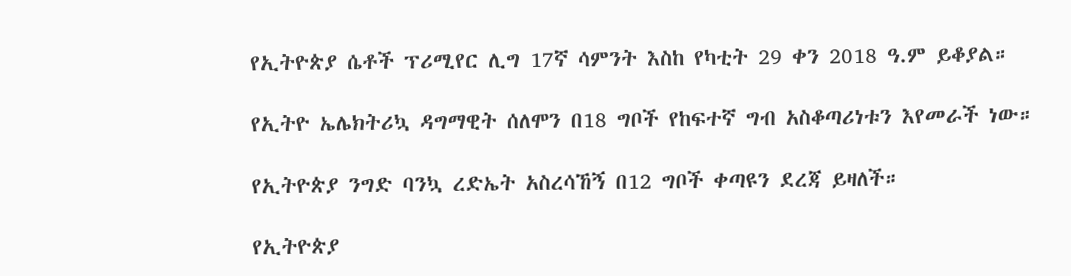የኢትዮጵያ ሴቶች ፕሪሚየር ሊግ 17ኛ ሳምንት እስከ የካቲት 29 ቀን 2018 ዓ.ም ይቆያል።

የኢትዮ ኤሌክትሪኳ ዳግማዊት ሰለሞን በ18 ግቦች የከፍተኛ ግብ አስቆጣሪነቱን እየመራች ነው።

የኢትዮጵያ ንግድ ባንኳ ረድኤት አስረሳኸኝ በ12 ግቦች ቀጣዩን ደረጃ ይዛለች።

የኢትዮጵያ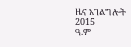ዜና አገልግሎት
2015
ዓ.ም